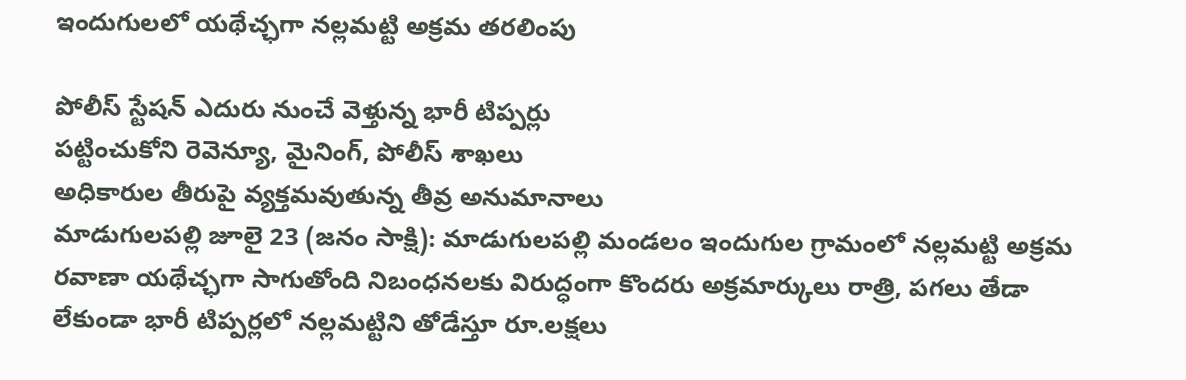ఇందుగులలో యథేచ్ఛగా నల్లమట్టి అక్రమ తరలింపు

పోలీస్ స్టేషన్ ఎదురు నుంచే వెళ్తున్న భారీ టిప్పర్లు
పట్టించుకోని రెవెన్యూ, మైనింగ్, పోలీస్ శాఖలు
అధికారుల తీరుపై వ్యక్తమవుతున్న తీవ్ర అనుమానాలు
మాడుగులపల్లి జూలై 23 (జనం సాక్షి): మాడుగులపల్లి మండలం ఇందుగుల గ్రామంలో నల్లమట్టి అక్రమ రవాణా యథేచ్ఛగా సాగుతోంది నిబంధనలకు విరుద్ధంగా కొందరు అక్రమార్కులు రాత్రి, పగలు తేడా లేకుండా భారీ టిప్పర్లలో నల్లమట్టిని తోడేస్తూ రూ.లక్షలు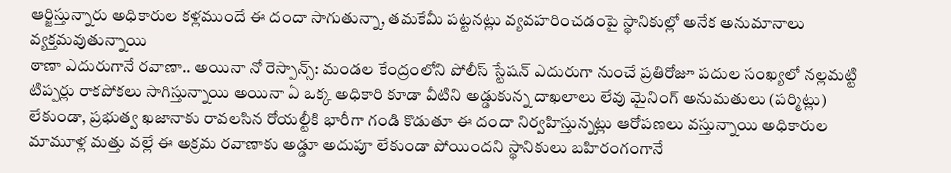ఆర్జిస్తున్నారు అధికారుల కళ్లముందే ఈ దందా సాగుతున్నా, తమకేమీ పట్టనట్లు వ్యవహరించడంపై స్థానికుల్లో అనేక అనుమానాలు వ్యక్తమవుతున్నాయి
ఠాణా ఎదురుగానే రవాణా.. అయినా నో రెస్పాన్స్: మండల కేంద్రంలోని పోలీస్ స్టేషన్ ఎదురుగా నుంచే ప్రతిరోజూ పదుల సంఖ్యలో నల్లమట్టి టిప్పర్లు రాకపోకలు సాగిస్తున్నాయి అయినా ఏ ఒక్క అధికారి కూడా వీటిని అడ్డుకున్న దాఖలాలు లేవు మైనింగ్ అనుమతులు (పర్మిట్లు) లేకుండా, ప్రభుత్వ ఖజానాకు రావలసిన రోయల్టీకి భారీగా గండి కొడుతూ ఈ దందా నిర్వహిస్తున్నట్లు ఆరోపణలు వస్తున్నాయి అధికారుల మామూళ్ల మత్తు వల్లే ఈ అక్రమ రవాణాకు అడ్డూ అదుపూ లేకుండా పోయిందని స్థానికులు బహిరంగంగానే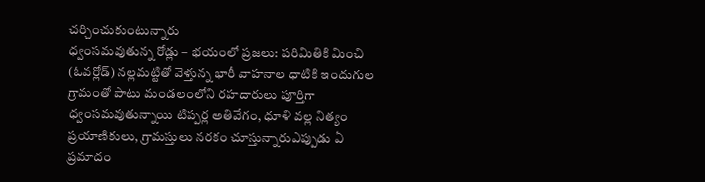చర్చించుకుంటున్నారు
ధ్వంసమవుతున్న రోడ్లు – భయంలో ప్రజలు: పరిమితికి మించి (ఓవర్లోడ్) నల్లమట్టితో వెళ్తున్న భారీ వాహనాల ధాటికి ఇందుగుల గ్రామంతో పాటు మండలంలోని రహదారులు పూర్తిగా ధ్వంసమవుతున్నాయి టిప్పర్ల అతివేగం, ధూళి వల్ల నిత్యం ప్రయాణికులు, గ్రామస్తులు నరకం చూస్తున్నారుఎప్పుడు ఏ ప్రమాదం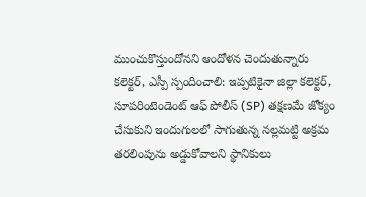ముంచుకొస్తుందోనని ఆందోళన చెందుతున్నారు
కలెక్టర్, ఎస్పీ స్పందించాలి: ఇప్పటికైనా జిల్లా కలెక్టర్, సూపరింటెండెంట్ ఆఫ్ పోలీస్ (SP) తక్షణమే జోక్యం చేసుకుని ఇందుగులలో సాగుతున్న నల్లమట్టి అక్రమ తరలింపును అడ్డుకోవాలని స్థానికులు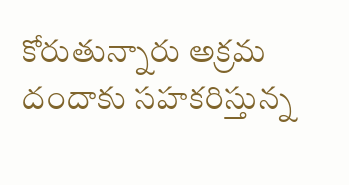కోరుతున్నారు అక్రమ దందాకు సహకరిస్తున్న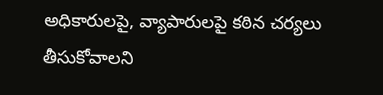అధికారులపై, వ్యాపారులపై కఠిన చర్యలు తీసుకోవాలని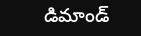డిమాండ్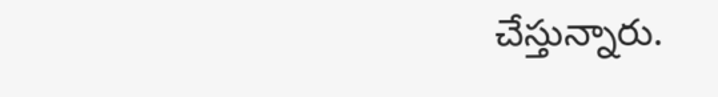చేస్తున్నారు.